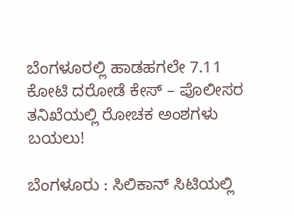ಬೆಂಗಳೂರಲ್ಲಿ ಹಾಡಹಗಲೇ 7.11 ಕೋಟಿ ದರೋಡೆ ಕೇಸ್ – ಪೊಲೀಸರ ತನಿಖೆಯಲ್ಲಿ ರೋಚಕ ಅಂಶಗಳು ಬಯಲು!

ಬೆಂಗಳೂರು : ಸಿಲಿಕಾನ್ ಸಿಟಿಯಲ್ಲಿ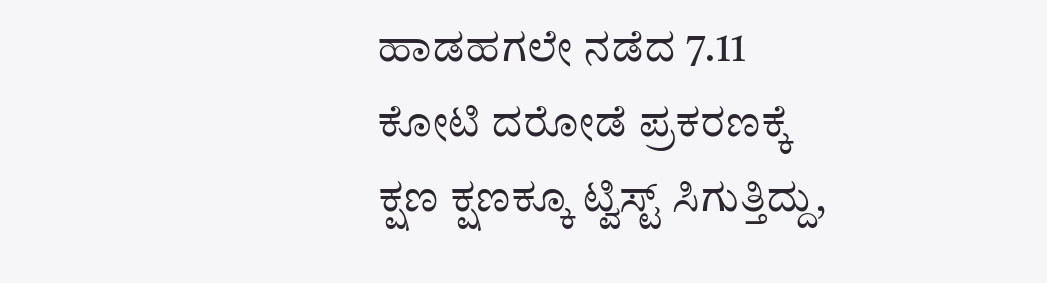ಹಾಡಹಗಲೇ ನಡೆದ 7.11 ಕೋಟಿ ದರೋಡೆ ಪ್ರಕರಣಕ್ಕೆ ಕ್ಷಣ ಕ್ಷಣಕ್ಕೂ ಟ್ವಿಸ್ಟ್ ಸಿಗುತ್ತಿದ್ದು,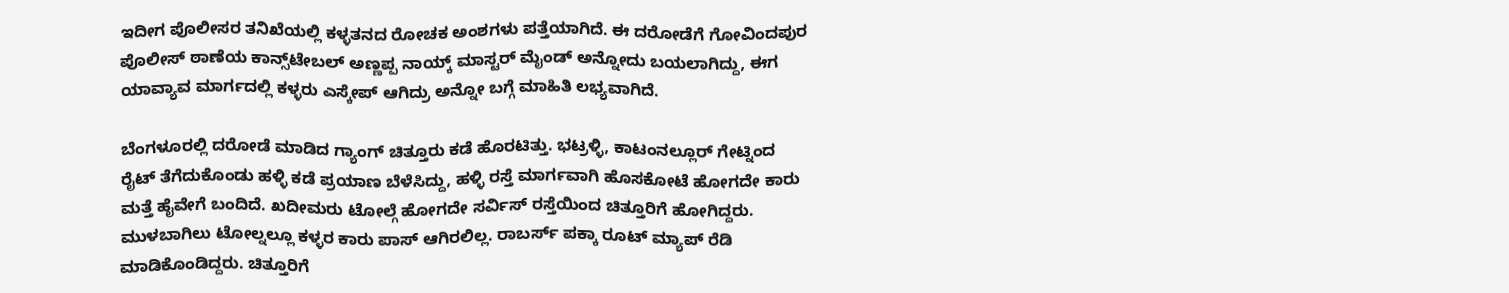ಇದೀಗ ಪೊಲೀಸರ ತನಿಖೆಯಲ್ಲಿ ಕಳ್ಳತನದ ರೋಚಕ ಅಂಶಗಳು ಪತ್ತೆಯಾಗಿದೆ. ಈ ದರೋಡೆಗೆ ಗೋವಿಂದಪುರ ಪೊಲೀಸ್ ಠಾಣೆಯ ಕಾನ್ಸ್‌ಟೇಬಲ್ ಅಣ್ಣಪ್ಪ ನಾಯ್ಕ್ ಮಾಸ್ಟರ್ ಮೈಂಡ್ ಅನ್ನೋದು ಬಯಲಾಗಿದ್ದು, ಈಗ ಯಾವ್ಯಾವ ಮಾರ್ಗದಲ್ಲಿ ಕಳ್ಳರು ಎಸ್ಕೇಪ್ ಆಗಿದ್ರು ಅನ್ನೋ ಬಗ್ಗೆ ಮಾಹಿತಿ ಲಭ್ಯವಾಗಿದೆ.

ಬೆಂಗಳೂರಲ್ಲಿ ದರೋಡೆ ಮಾಡಿದ ಗ್ಯಾಂಗ್ ಚಿತ್ತೂರು ಕಡೆ ಹೊರಟಿತ್ತು. ಭಟ್ರಳ್ಳಿ, ಕಾಟಂನಲ್ಲೂರ್ ಗೇಟ್ನಿಂದ ರೈಟ್ ತೆಗೆದುಕೊಂಡು ಹಳ್ಳಿ ಕಡೆ ಪ್ರಯಾಣ ಬೆಳೆಸಿದ್ದು, ಹಳ್ಳಿ ರಸ್ತೆ ಮಾರ್ಗವಾಗಿ ಹೊಸಕೋಟೆ ಹೋಗದೇ ಕಾರು ಮತ್ತೆ ಹೈವೇಗೆ ಬಂದಿದೆ. ಖದೀಮರು ಟೋಲ್ಗೆ ಹೋಗದೇ ಸರ್ವಿಸ್ ರಸ್ತೆಯಿಂದ ಚಿತ್ತೂರಿಗೆ ಹೋಗಿದ್ದರು. ಮುಳಬಾಗಿಲು ಟೋಲ್ನಲ್ಲೂ ಕಳ್ಳರ ಕಾರು‌ ಪಾಸ್ ಆಗಿರಲಿಲ್ಲ. ರಾಬರ್ಸ್ ಪಕ್ಕಾ ರೂಟ್ ಮ್ಯಾಪ್ ರೆಡಿ ಮಾಡಿಕೊಂಡಿದ್ದರು. ಚಿತ್ತೂರಿಗೆ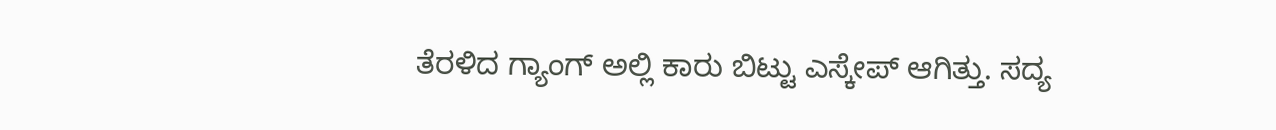ತೆರಳಿದ ಗ್ಯಾಂಗ್ ಅಲ್ಲಿ ಕಾರು ಬಿಟ್ಟು ಎಸ್ಕೇಪ್ ಆಗಿತ್ತು. ಸದ್ಯ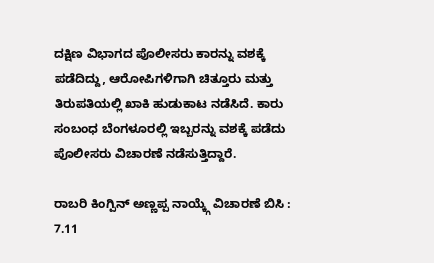ದಕ್ಷಿಣ ವಿಭಾಗದ ಪೊಲೀಸರು ಕಾರನ್ನು ವಶಕ್ಕೆ ಪಡೆದಿದ್ದು, ಆರೋಪಿಗಳಿಗಾಗಿ ಚಿತ್ತೂರು ಮತ್ತು ತಿರುಪತಿಯಲ್ಲಿ ಖಾಕಿ ಹುಡುಕಾಟ‌ ನಡೆಸಿದೆ. ಕಾರು ಸಂಬಂಧ ಬೆಂಗಳೂರಲ್ಲಿ ಇಬ್ಬರನ್ನು ವಶಕ್ಕೆ ಪಡೆದು ಪೊಲೀಸರು ವಿಚಾರಣೆ ನಡೆಸುತ್ತಿದ್ದಾರೆ.

ರಾಬರಿ ಕಿಂಗ್ಪಿನ್ ಅಣ್ಣಪ್ಪ ನಾಯ್ಕ್ಗೆ ವಿಚಾರಣೆ ಬಿಸಿ : 7.11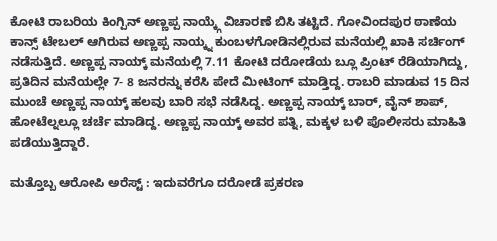ಕೋಟಿ ರಾಬರಿಯ ಕಿಂಗ್ಪಿನ್ ಅಣ್ಣಪ್ಪ ನಾಯ್ಕ್ಗೆ ವಿಚಾರಣೆ ಬಿಸಿ ತಟ್ಟಿದೆ. ಗೋವಿಂದಪುರ ಠಾಣೆಯ ಕಾನ್ಸ್ ಟೇಬಲ್ ಆಗಿರುವ ಅಣ್ಣಪ್ಪ ನಾಯ್ಕ್ನ ಕುಂಬಳಗೋಡಿನಲ್ಲಿರುವ ಮನೆಯಲ್ಲಿ ಖಾಕಿ ಸರ್ಚಿಂಗ್ ನಡೆಸುತ್ತಿದೆ. ಅಣ್ಣಪ್ಪ ನಾಯ್ಕ್ ಮನೆಯಲ್ಲಿ 7.11 ಕೋಟಿ ದರೋಡೆಯ ಬ್ಲೂ ಪ್ರಿಂಟ್ ರೆಡಿಯಾಗಿದ್ದು, ಪ್ರತಿದಿನ ಮನೆಯಲ್ಲೇ 7- 8 ಜನರನ್ನು ಕರೆಸಿ ಪೇದೆ ಮೀಟಿಂಗ್ ಮಾಡ್ತಿದ್ದ. ರಾಬರಿ ಮಾಡುವ 15 ದಿನ ಮುಂಚೆ ಅಣ್ಣಪ್ಪ ನಾಯ್ಕ್ ಹಲವು ಬಾರಿ ಸಭೆ ನಡೆಸಿದ್ದ. ಅಣ್ಣಪ್ಪ ನಾಯ್ಕ್ ಬಾರ್, ವೈನ್ ಶಾಪ್, ಹೋಟೆಲ್ನಲ್ಲೂ ಚರ್ಚೆ ಮಾಡಿದ್ದ. ಅಣ್ಣಪ್ಪ ನಾಯ್ಕ್ ಅವರ ಪತ್ನಿ, ಮಕ್ಕಳ ಬಳಿ ಪೊಲೀಸರು ಮಾಹಿತಿ ಪಡೆಯುತ್ತಿದ್ದಾರೆ.

ಮತ್ತೊಬ್ಬ ಆರೋಪಿ ಅರೆಸ್ಟ್ : ಇದುವರೆಗೂ ದರೋಡೆ ಪ್ರಕರಣ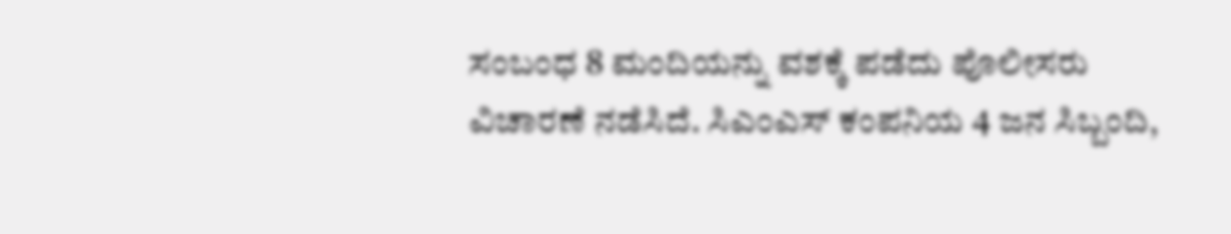ಸಂಬಂಧ 8 ಮಂದಿಯನ್ನು ವಶಕ್ಕೆ ಪಡೆದು ಪೊಲೀಸರು ವಿಚಾರಣೆ ನಡೆಸಿದೆ. ಸಿಎಂಎಸ್ ಕಂಪನಿಯ 4 ಜನ ಸಿಬ್ಬಂದಿ,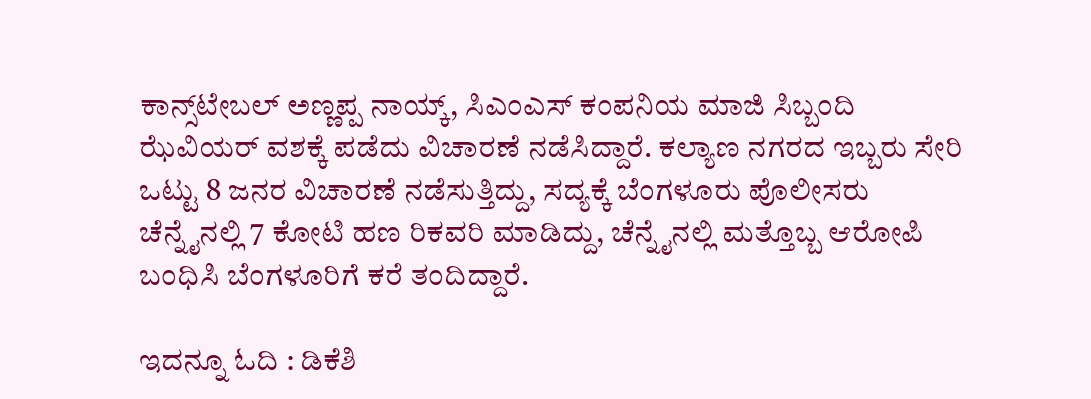ಕಾನ್ಸ್‌ಟೇಬಲ್ ಅಣ್ಣಪ್ಪ ನಾಯ್ಕ್, ಸಿಎಂಎಸ್ ಕಂಪನಿಯ ಮಾಜಿ ಸಿಬ್ಬಂದಿ ಝೆವಿಯರ್ ವಶಕ್ಕೆ ಪಡೆದು ವಿಚಾರಣೆ ನಡೆಸಿದ್ದಾರೆ. ಕಲ್ಯಾಣ ನಗರದ ಇಬ್ಬರು ಸೇರಿ ಒಟ್ಟು 8 ಜನರ ವಿಚಾರಣೆ ನಡೆಸುತ್ತಿದ್ದು, ಸದ್ಯಕ್ಕೆ ಬೆಂಗಳೂರು ಪೊಲೀಸರು ಚೆನ್ನೈನಲ್ಲಿ 7 ಕೋಟಿ ಹಣ ರಿಕವರಿ ಮಾಡಿದ್ದು, ಚೆನ್ನೈನಲ್ಲಿ ಮತ್ತೊಬ್ಬ ಆರೋಪಿ ಬಂಧಿಸಿ ಬೆಂಗಳೂರಿಗೆ ಕರೆ ತಂದಿದ್ದಾರೆ.

ಇದನ್ನೂ ಓದಿ : ಡಿಕೆಶಿ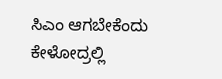ಸಿಎಂ ಆಗಬೇಕೆಂದು ಕೇಳೋದ್ರಲ್ಲಿ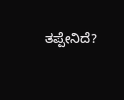ತಪ್ಪೇನಿದೆ?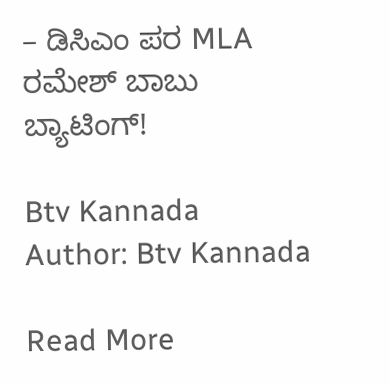– ಡಿಸಿಎಂ ಪರ MLA ರಮೇಶ್ ಬಾಬು ಬ್ಯಾಟಿಂಗ್!

Btv Kannada
Author: Btv Kannada

Read More